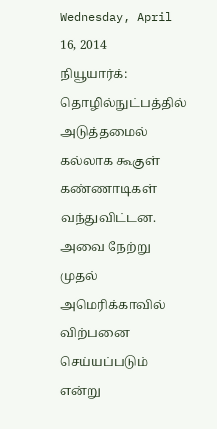Wednesday, April 16, 2014
நியூயார்க்: தொழில்நுட்பத்தில் அடுத்தமைல் கல்லாக கூகுள்
கண்ணாடிகள் வந்துவிட்டன. அவை நேற்று முதல் அமெரிக்காவில் விற்பனை
செய்யப்படும் என்று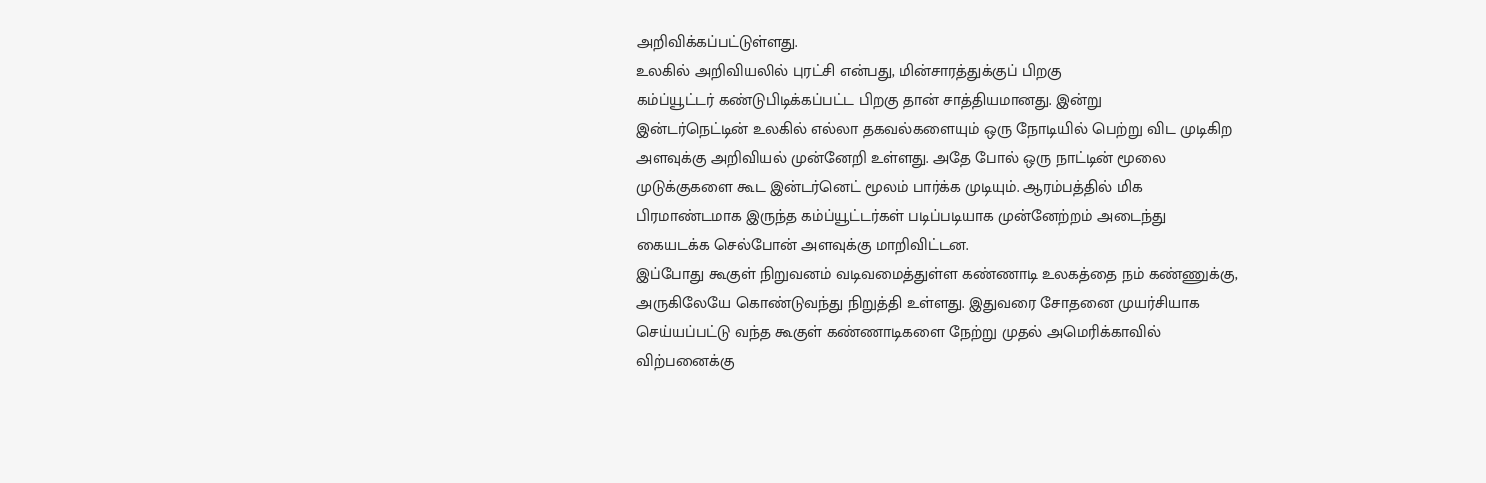அறிவிக்கப்பட்டுள்ளது.
உலகில் அறிவியலில் புரட்சி என்பது, மின்சாரத்துக்குப் பிறகு
கம்ப்யூட்டர் கண்டுபிடிக்கப்பட்ட பிறகு தான் சாத்தியமானது. இன்று
இன்டர்நெட்டின் உலகில் எல்லா தகவல்களையும் ஒரு நோடியில் பெற்று விட முடிகிற
அளவுக்கு அறிவியல் முன்னேறி உள்ளது. அதே போல் ஒரு நாட்டின் மூலை
முடுக்குகளை கூட இன்டர்னெட் மூலம் பார்க்க முடியும். ஆரம்பத்தில் மிக
பிரமாண்டமாக இருந்த கம்ப்யூட்டர்கள் படிப்படியாக முன்னேற்றம் அடைந்து
கையடக்க செல்போன் அளவுக்கு மாறிவிட்டன.
இப்போது கூகுள் நிறுவனம் வடிவமைத்துள்ள கண்ணாடி உலகத்தை நம் கண்ணுக்கு,
அருகிலேயே கொண்டுவந்து நிறுத்தி உள்ளது. இதுவரை சோதனை முயர்சியாக
செய்யப்பட்டு வந்த கூகுள் கண்ணாடிகளை நேற்று முதல் அமெரிக்காவில்
விற்பனைக்கு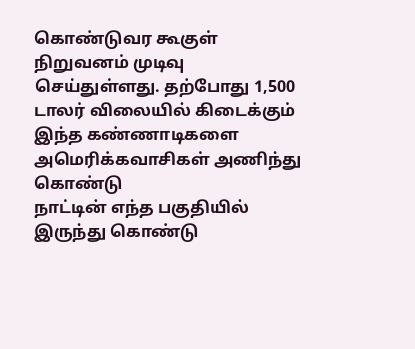கொண்டுவர கூகுள் நிறுவனம் முடிவு செய்துள்ளது. தற்போது 1,500
டாலர் விலையில் கிடைக்கும் இந்த கண்ணாடிகளை அமெரிக்கவாசிகள் அணிந்து கொண்டு
நாட்டின் எந்த பகுதியில் இருந்து கொண்டு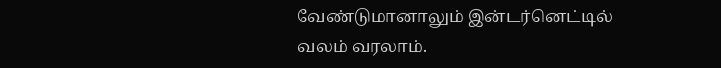வேண்டுமானாலும் இன்டர்னெட்டில்
வலம் வரலாம்.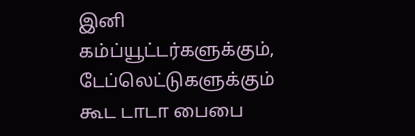இனி கம்ப்யூட்டர்களுக்கும், டேப்லெட்டுகளுக்கும் கூட டாடா பைபை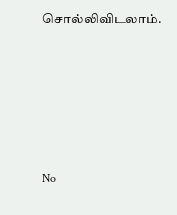சொல்லிவிடலாம்.






No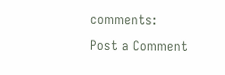comments:
Post a Comment